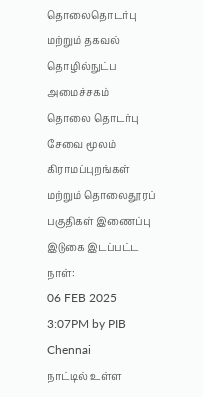தொலைதொடர்பு மற்றும் தகவல் தொழில்நுட்ப அமைச்சகம்
தொலை தொடர்பு சேவை மூலம் கிராமப்புறங்கள் மற்றும் தொலைதூரப் பகுதிகள் இணைப்பு
இடுகை இடப்பட்ட நாள்:
06 FEB 2025 3:07PM by PIB Chennai
நாட்டில் உள்ள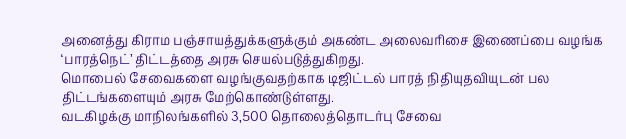அனைத்து கிராம பஞ்சாயத்துக்களுக்கும் அகண்ட அலைவரிசை இணைப்பை வழங்க ‘பாரத்நெட்’ திட்டத்தை அரசு செயல்படுத்துகிறது.
மொபைல் சேவைகளை வழங்குவதற்காக டிஜிட்டல் பாரத் நிதியுதவியுடன் பல திட்டங்களையும் அரசு மேற்கொண்டுள்ளது.
வடகிழக்கு மாநிலங்களில் 3,500 தொலைத்தொடர்பு சேவை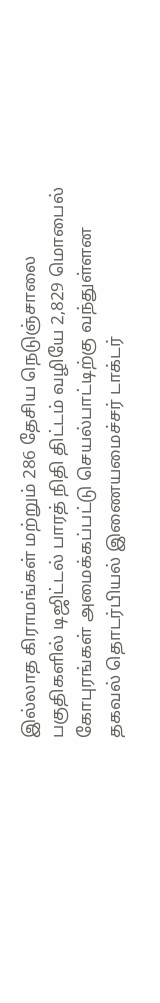இல்லாத கிராமங்கள் மற்றும் 286 தேசிய நெடுஞ்சாலை பகுதிகளில் டிஜிட்டல் பாரத் நிதி திட்டம் வழியே 2,829 மொபைல் கோபுரங்கள் அமைக்கப்பட்டு செயல்பாட்டிற்கு வந்துள்ளன
தகவல் தொடர்பியல் இணையமைச்சர் டாக்டர்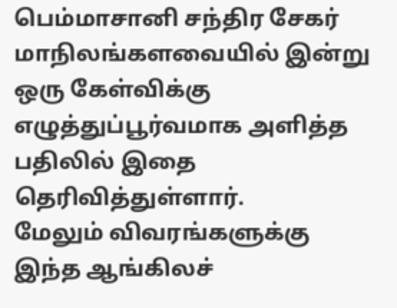பெம்மாசானி சந்திர சேகர் மாநிலங்களவையில் இன்று ஒரு கேள்விக்கு எழுத்துப்பூர்வமாக அளித்த பதிலில் இதை தெரிவித்துள்ளார்.
மேலும் விவரங்களுக்கு இந்த ஆங்கிலச்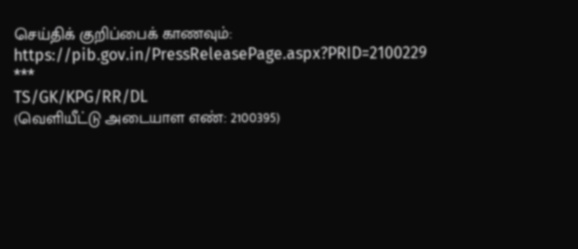செய்திக் குறிப்பைக் காணவும்: https://pib.gov.in/PressReleasePage.aspx?PRID=2100229
***
TS/GK/KPG/RR/DL
(வெளியீட்டு அடையாள எண்: 2100395)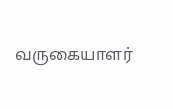வருகையாளர்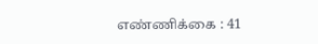எண்ணிக்கை : 41